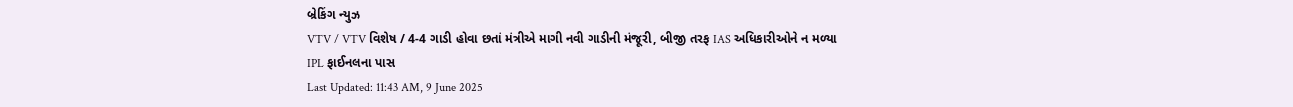બ્રેકિંગ ન્યુઝ
VTV / VTV વિશેષ / 4-4 ગાડી હોવા છતાં મંત્રીએ માગી નવી ગાડીની મંજૂરી, બીજી તરફ IAS અધિકારીઓને ન મળ્યા IPL ફાઈનલના પાસ
Last Updated: 11:43 AM, 9 June 2025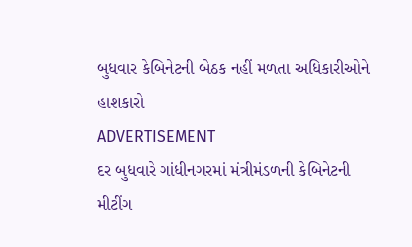બુધવાર કેબિનેટની બેઠક નહીં મળતા અધિકારીઓને હાશકારો
ADVERTISEMENT
દર બુધવારે ગાંધીનગરમાં મંત્રીમંડળની કેબિનેટની મીટીંગ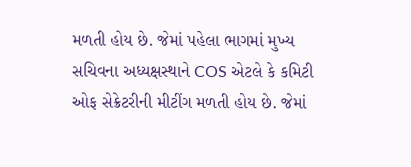મળતી હોય છે. જેમાં પહેલા ભાગમાં મુખ્ય સચિવના અધ્યક્ષસ્થાને COS એટલે કે કમિટી ઓફ સેક્રેટરીની મીટીંગ મળતી હોય છે. જેમાં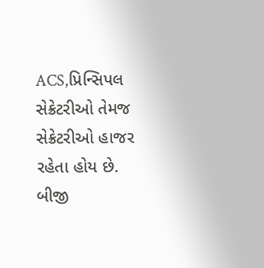ACS,પ્રિન્સિપલ સેક્રેટરીઓ તેમજ સેક્રેટરીઓ હાજર રહેતા હોય છે. બીજી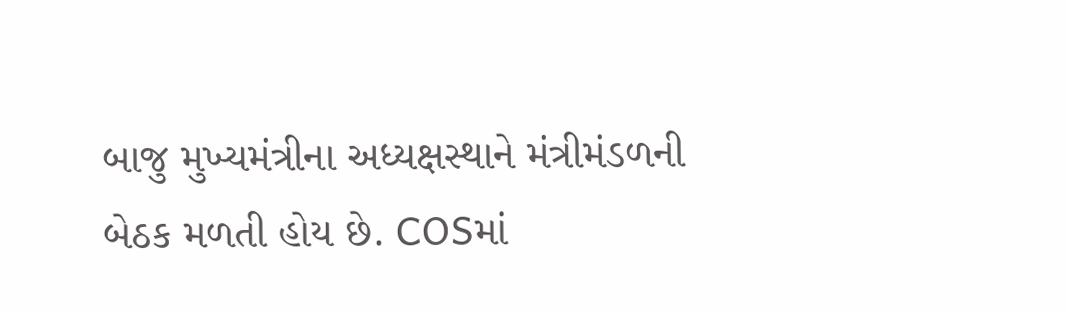બાજુ મુખ્યમંત્રીના અધ્યક્ષસ્થાને મંત્રીમંડળની બેઠક મળતી હોય છે. COSમાં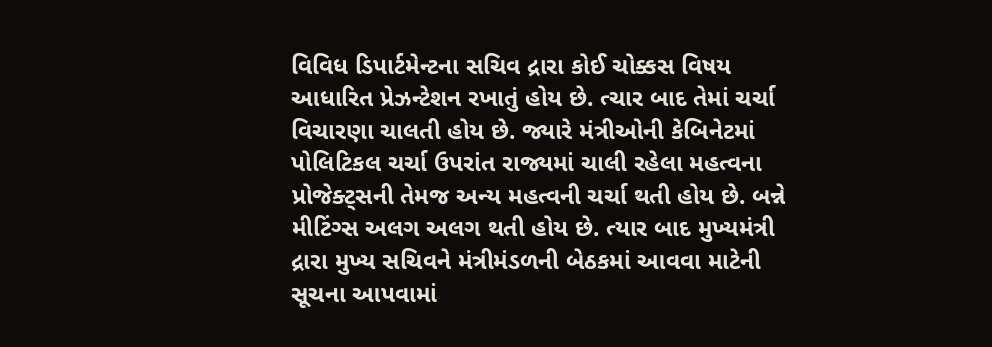વિવિધ ડિપાર્ટમેન્ટના સચિવ દ્રારા કોઈ ચોક્કસ વિષય આધારિત પ્રેઝન્ટેશન રખાતું હોય છે. ત્ચાર બાદ તેમાં ચર્ચા વિચારણા ચાલતી હોય છે. જ્યારે મંત્રીઓની કેબિનેટમાં પોલિટિકલ ચર્ચા ઉપરાંત રાજ્યમાં ચાલી રહેલા મહત્વના પ્રોજેક્ટ્સની તેમજ અન્ય મહત્વની ચર્ચા થતી હોય છે. બન્ને મીટિંગ્સ અલગ અલગ થતી હોય છે. ત્યાર બાદ મુખ્યમંત્રી દ્રારા મુખ્ય સચિવને મંત્રીમંડળની બેઠકમાં આવવા માટેની સૂચના આપવામાં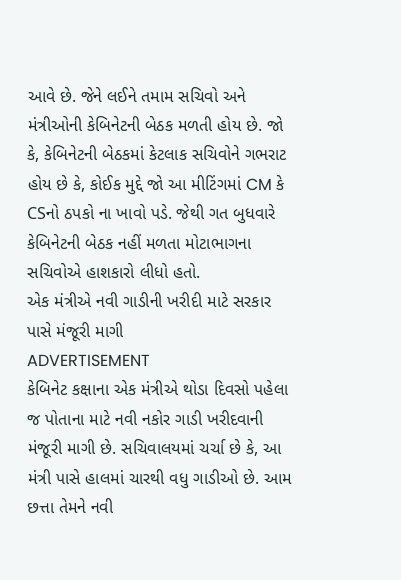આવે છે. જેને લઈને તમામ સચિવો અને મંત્રીઓની કેબિનેટની બેઠક મળતી હોય છે. જો કે, કેબિનેટની બેઠકમાં કેટલાક સચિવોને ગભરાટ હોય છે કે, કોઈક મુદ્દે જો આ મીટિંગમાં CM કે CSનો ઠપકો ના ખાવો પડે. જેથી ગત બુધવારે કેબિનેટની બેઠક નહીં મળતા મોટાભાગના સચિવોએ હાશકારો લીધો હતો.
એક મંત્રીએ નવી ગાડીની ખરીદી માટે સરકાર પાસે મંજૂરી માગી
ADVERTISEMENT
કેબિનેટ કક્ષાના એક મંત્રીએ થોડા દિવસો પહેલા જ પોતાના માટે નવી નકોર ગાડી ખરીદવાની મંજૂરી માગી છે. સચિવાલયમાં ચર્ચા છે કે, આ મંત્રી પાસે હાલમાં ચારથી વધુ ગાડીઓ છે. આમ છત્તા તેમને નવી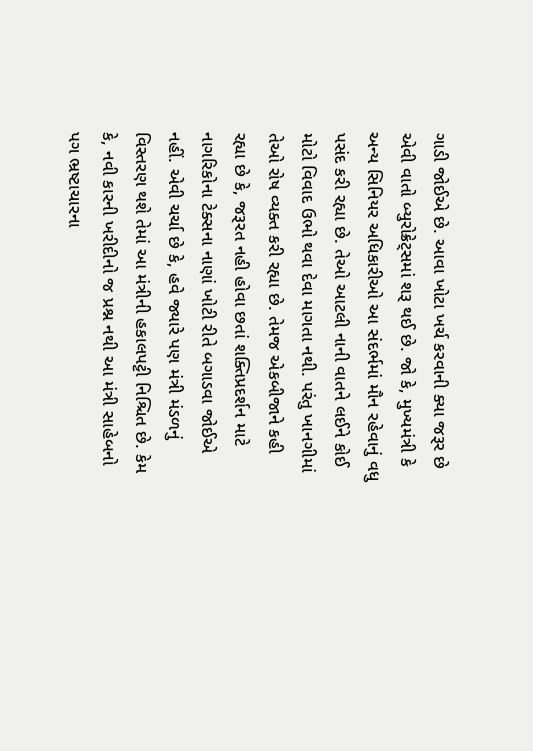ગાડી જોઈએ છે. આવા ખોટા ખર્ચ કરવાની ક્યા જરૂર છે એવી વાતો બ્યુરોક્રેટ્સમાં શરૂ થઈ છે. જો કે, મુખ્યમંત્રી કે અન્ય સિનિયર અધિકારીઓ આ સંદર્ભમાં મૌન રહેવાનું વધુ પસંદ કરી રહ્યા છે. તેઓ આટલી નાની વાતને લઈને કોઈ મોટો વિવાદ ઉભો થવા દેવા માગતા નથી. પરંતુ ખાનગીમાં તેઓ રોષ વ્યક્ત કરી રહ્યા છે. તેમજ એકબીજાને કહી રહ્યા છે કે, જરૂરત નહી હોવા છતાં શક્તિપ્રદર્શન માટે નાગરિકોના ટેક્સના નાણાં ખોટી રીતે બગાડવા જોઈએ નહીં. એવી ચર્ચા છે કે, હવે જ્યારે પણ મંત્રી મંડળનું વિસ્તરણ થશે તેમાં આ મંત્રીની હકાલપટ્ટી નિશ્ચિત છે. કેમ કે, નવી કારની ખરીદીનો જ પ્રશ્ન નથી આ મંત્રી સાહેબનો પગ ભ્રષ્ટાચારના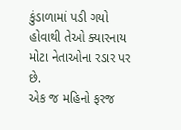કુંડાળામાં પડી ગયો હોવાથી તેઓ ક્યારનાય મોટા નેતાઓના રડાર પર છે.
એક જ મહિનો ફરજ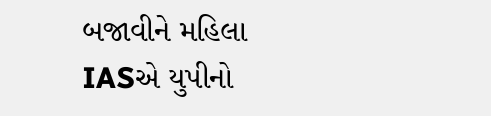બજાવીને મહિલા IASએ યુપીનો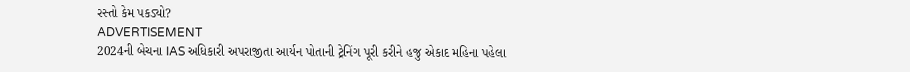રસ્તો કેમ પકડ્યો?
ADVERTISEMENT
2024ની બેચના IAS અધિકારી અપરાજીતા આર્યન પોતાની ટ્રેનિંગ પૂરી કરીને હજુ એકાદ મહિના પહેલા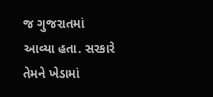જ ગુજરાતમાં આવ્યા હતા. સરકારે તેમને ખેડામાં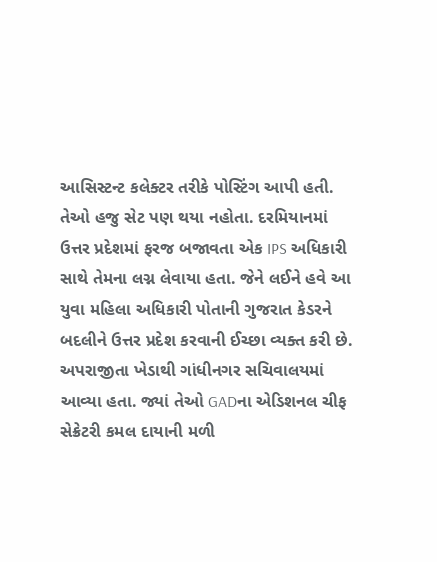આસિસ્ટન્ટ કલેક્ટર તરીકે પોસ્ટિંગ આપી હતી. તેઓ હજુ સેટ પણ થયા નહોતા. દરમિયાનમાં ઉત્તર પ્રદેશમાં ફરજ બજાવતા એક IPS અધિકારી સાથે તેમના લગ્ન લેવાયા હતા. જેને લઈને હવે આ યુવા મહિલા અધિકારી પોતાની ગુજરાત કેડરને બદલીને ઉત્તર પ્રદેશ કરવાની ઈચ્છા વ્યક્ત કરી છે. અપરાજીતા ખેડાથી ગાંધીનગર સચિવાલયમાં આવ્યા હતા. જ્યાં તેઓ GADના એડિશનલ ચીફ સેક્રેટરી કમલ દાયાની મળી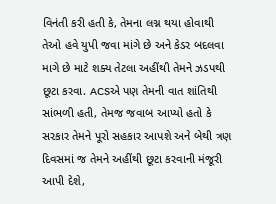વિનંતી કરી હતી કે, તેમના લગ્ન થયા હોવાથી તેઓ હવે યુપી જવા માંગે છે અને કેડર બદલવા માગે છે માટે શક્ય તેટલા અહીંથી તેમને ઝડપથી છૂટા કરવા. ACSએ પણ તેમની વાત શાંતિથી સાંભળી હતી, તેમજ જવાબ આપ્યો હતો કે સરકાર તેમને પૂરો સહકાર આપશે અને બેથી ત્રણ દિવસમાં જ તેમને અહીંથી છૂટા કરવાની મંજૂરી આપી દેશે,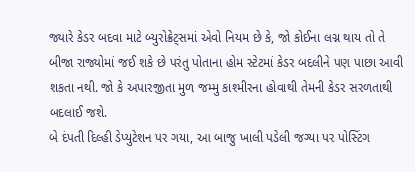જ્યારે કેડર બદવા માટે બ્યુરોક્રેટ્સમાં એવો નિયમ છે કે, જો કોઈના લગ્ન થાય તો તે બીજા રાજ્યોમાં જઈ શકે છે પરંતુ પોતાના હોમ સ્ટેટમાં કેડર બદલીને પણ પાછા આવી શકતા નથી. જો કે અપારજીતા મુળ જમ્મુ કાશ્મીરના હોવાથી તેમની કેડર સરળતાથી બદલાઈ જશે.
બે દંપતી દિલ્હી ડેપ્યુટેશન પર ગયા, આ બાજુ ખાલી પડેલી જગ્યા પર પોસ્ટિંગ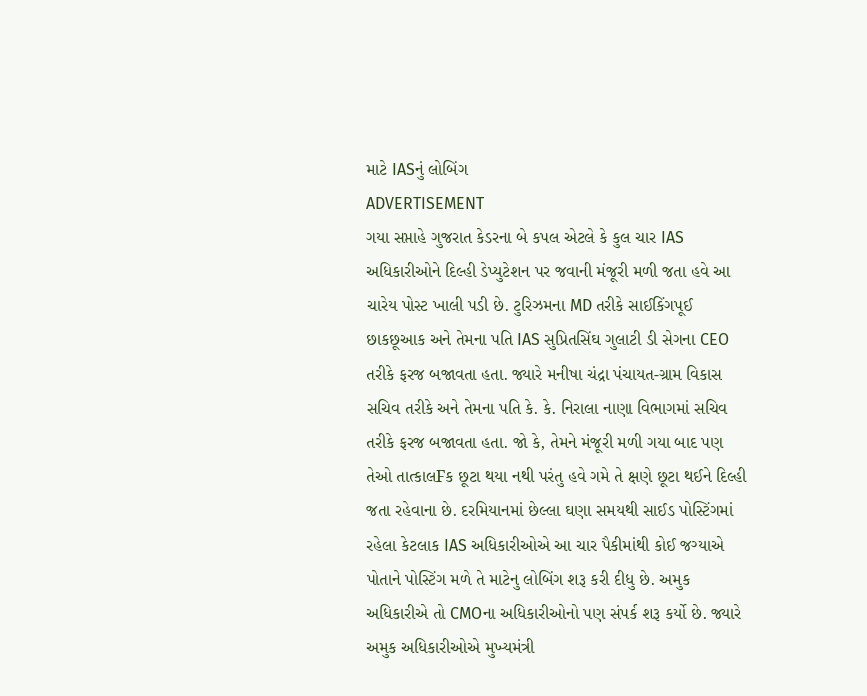માટે IASનું લોબિંગ
ADVERTISEMENT
ગયા સપ્તાહે ગુજરાત કેડરના બે કપલ એટલે કે કુલ ચાર IAS અધિકારીઓને દિલ્હી ડેપ્યુટેશન પર જવાની મંજૂરી મળી જતા હવે આ ચારેય પોસ્ટ ખાલી પડી છે. ટુરિઝમના MD તરીકે સાઈકિંગપૂઈ છાકછૂઆક અને તેમના પતિ IAS સુપ્રિતસિંઘ ગુલાટી ડી સેગના CEO તરીકે ફરજ બજાવતા હતા. જ્યારે મનીષા ચંદ્રા પંચાયત-ગ્રામ વિકાસ સચિવ તરીકે અને તેમના પતિ કે. કે. નિરાલા નાણા વિભાગમાં સચિવ તરીકે ફરજ બજાવતા હતા. જો કે, તેમને મંજૂરી મળી ગયા બાદ પણ તેઓ તાત્કાલFક છૂટા થયા નથી પરંતુ હવે ગમે તે ક્ષણે છૂટા થઈને દિલ્હી જતા રહેવાના છે. દરમિયાનમાં છેલ્લા ઘણા સમયથી સાઈડ પોસ્ટિંગમાં રહેલા કેટલાક IAS અધિકારીઓએ આ ચાર પૈકીમાંથી કોઈ જગ્યાએ પોતાને પોસ્ટિંગ મળે તે માટેનુ લોબિંગ શરૂ કરી દીધુ છે. અમુક અધિકારીએ તો CMOના અધિકારીઓનો પણ સંપર્ક શરૂ કર્યો છે. જ્યારે અમુક અધિકારીઓએ મુખ્યમંત્રી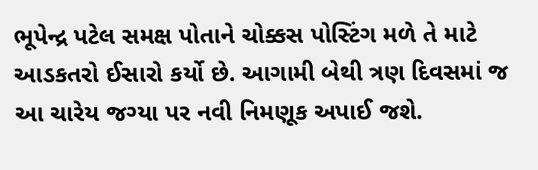ભૂપેન્દ્ર પટેલ સમક્ષ પોતાને ચોક્કસ પોસ્ટિંગ મળે તે માટે આડકતરો ઈસારો કર્યો છે. આગામી બેથી ત્રણ દિવસમાં જ આ ચારેય જગ્યા પર નવી નિમણૂક અપાઈ જશે.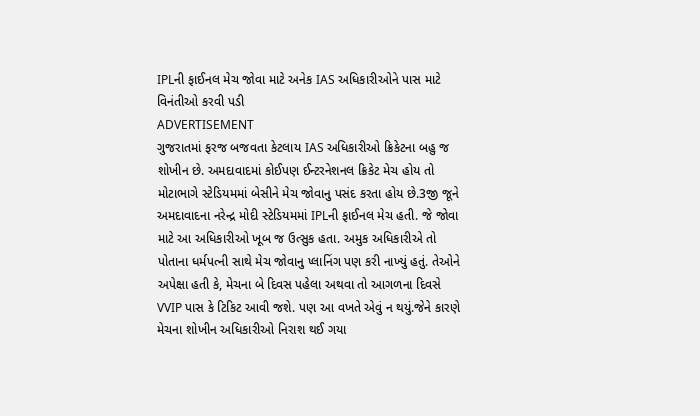IPLની ફાઈનલ મેચ જોવા માટે અનેક IAS અધિકારીઓને પાસ માટે વિનંતીઓ કરવી પડી
ADVERTISEMENT
ગુજરાતમાં ફરજ બજવતા કેટલાય IAS અધિકારીઓ ક્રિકેટના બહુ જ શોખીન છે. અમદાવાદમાં કોઈપણ ઈન્ટરનેશનલ ક્રિકેટ મેચ હોય તો મોટાભાગે સ્ટેડિયમમાં બેસીને મેચ જોવાનુ પસંદ કરતા હોય છે.3જી જૂને અમદાવાદના નરેન્દ્ર મોદી સ્ટેડિયમમાં IPLની ફાઈનલ મેચ હતી. જે જોવા માટે આ અધિકારીઓ ખૂબ જ ઉત્સુક હતા. અમુક અધિકારીએ તો પોતાના ધર્મપત્ની સાથે મેચ જોવાનુ પ્લાનિંગ પણ કરી નાખ્યું હતું. તેઓને અપેક્ષા હતી કે, મેચના બે દિવસ પહેલા અથવા તો આગળના દિવસે VVIP પાસ કે ટિકિટ આવી જશે. પણ આ વખતે એવું ન થયું.જેને કારણે મેચના શોખીન અધિકારીઓ નિરાશ થઈ ગયા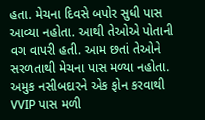હતા. મેચના દિવસે બપોર સુધી પાસ આવ્યા નહોતા. આથી તેઓએ પોતાની વગ વાપરી હતી. આમ છતાં તેઓને સરળતાથી મેચના પાસ મળ્યા નહોતા. અમુક નસીબદારને એક ફોન કરવાથી VVIP પાસ મળી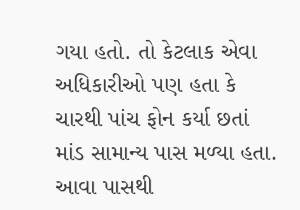ગયા હતો. તો કેટલાક એવા અધિકારીઓ પણ હતા કે ચારથી પાંચ ફોન કર્યા છતાં માંડ સામાન્ય પાસ મળ્યા હતા. આવા પાસથી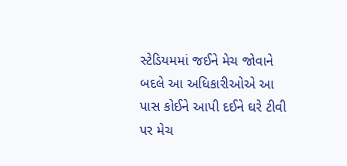સ્ટેડિયમમાં જઈને મેચ જોવાને બદલે આ અધિકારીઓએ આ પાસ કોઈને આપી દઈને ઘરે ટીવી પર મેચ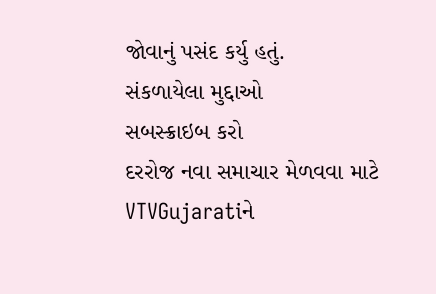જોવાનું પસંદ કર્યુ હતું.
સંકળાયેલા મુદ્દાઓ
સબસ્ક્રાઇબ કરો
દરરોજ નવા સમાચાર મેળવવા માટે VTVGujaratiને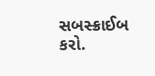સબસ્ક્રાઈબ કરો.